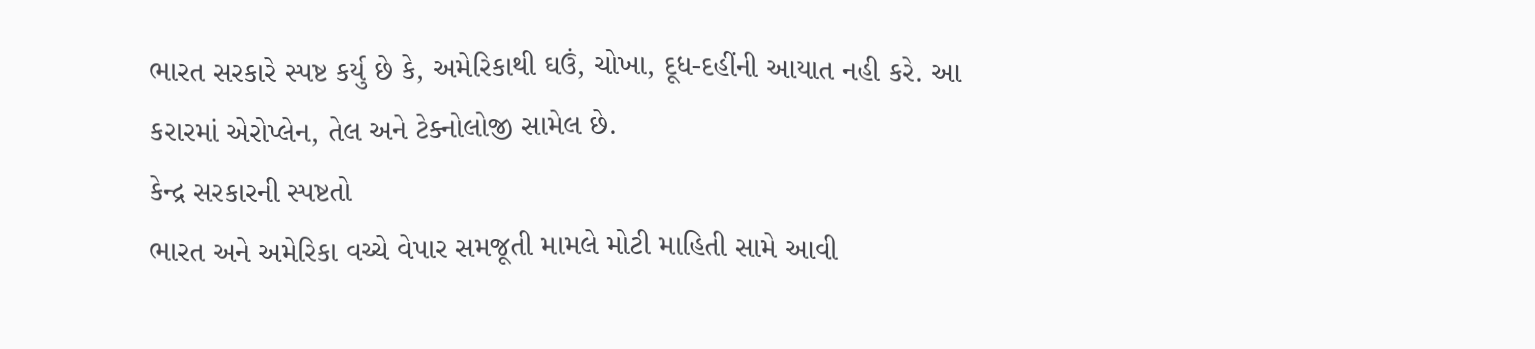ભારત સરકારે સ્પષ્ટ કર્યુ છે કે, અમેરિકાથી ઘઉં, ચોખા, દૂધ-દહીંની આયાત નહી કરે. આ કરારમાં એરોપ્લેન, તેલ અને ટેક્નોલોજી સામેલ છે.
કેન્દ્ર સરકારની સ્પષ્ટતો
ભારત અને અમેરિકા વચ્ચે વેપાર સમજૂતી મામલે મોટી માહિતી સામે આવી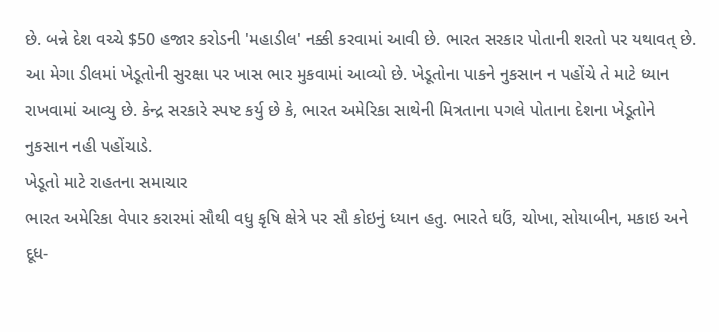છે. બન્ને દેશ વચ્ચે $50 હજાર કરોડની 'મહાડીલ' નક્કી કરવામાં આવી છે. ભારત સરકાર પોતાની શરતો પર યથાવત્ છે. આ મેગા ડીલમાં ખેડૂતોની સુરક્ષા પર ખાસ ભાર મુકવામાં આવ્યો છે. ખેડૂતોના પાકને નુકસાન ન પહોંચે તે માટે ધ્યાન રાખવામાં આવ્યુ છે. કેન્દ્ર સરકારે સ્પષ્ટ કર્યુ છે કે, ભારત અમેરિકા સાથેની મિત્રતાના પગલે પોતાના દેશના ખેડૂતોને નુકસાન નહી પહોંચાડે.
ખેડૂતો માટે રાહતના સમાચાર
ભારત અમેરિકા વેપાર કરારમાં સૌથી વધુ કૃષિ ક્ષેત્રે પર સૌ કોઇનું ધ્યાન હતુ. ભારતે ઘઉં, ચોખા, સોયાબીન, મકાઇ અને દૂધ-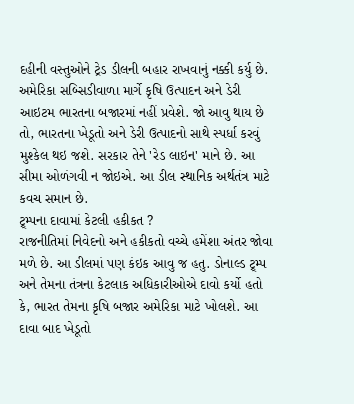દહીની વસ્તુઓને ટ્રેડ ડીલની બહાર રાખવાનું નક્કી કર્યુ છે. અમેરિકા સબ્સિડીવાળા માર્ગે કૃષિ ઉત્પાદન અને ડેરી આઇટમ ભારતના બજારમાં નહીં પ્રવેશે. જો આવુ થાય છે તો, ભારતના ખેડૂતો અને ડેરી ઉત્પાદનો સાથે સ્પર્ધા કરવું મુશ્કેલ થઇ જશે. સરકાર તેને 'રેડ લાઇન' માને છે. આ સીમા ઓળંગવી ન જોઇએ. આ ડીલ સ્થાનિક અર્થતંત્ર માટે કવચ સમાન છે.
ટ્ર્મ્પના દાવામાં કેટલી હકીકત ?
રાજનીતિમાં નિવેદનો અને હકીકતો વચ્ચે હમેંશા અંતર જોવા મળે છે. આ ડીલમાં પણ કંઇક આવુ જ હતુ. ડોનાલ્ડ ટ્ર્મ્પ અને તેમના તંત્રના કેટલાક અધિકારીઓએ દાવો કર્યો હતો કે, ભારત તેમના કૃષિ બજાર અમેરિકા માટે ખોલશે. આ દાવા બાદ ખેડૂતો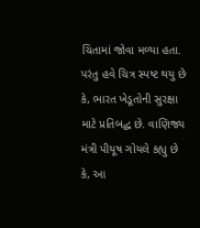ચિંતામાં જોવા મળ્યા હતા. પરંતુ હવે ચિત્ર સ્પષ્ટ થયુ છે કે, ભારત ખેડૂતોની સુરક્ષા માટે પ્રતિબદ્ધ છે. વાણિજ્ય મંત્રી પીયૂષ ગોયલે કહ્યુ છે કે, આ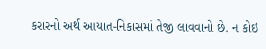કરારનો અર્થ આયાત-નિકાસમાં તેજી લાવવાનો છે. ન કોઇ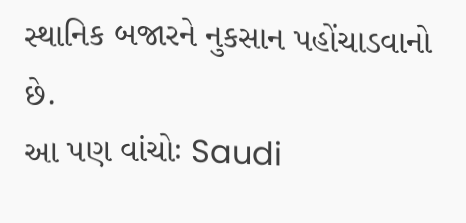સ્થાનિક બજારને નુકસાન પહોંચાડવાનો છે.
આ પણ વાંચોઃ Saudi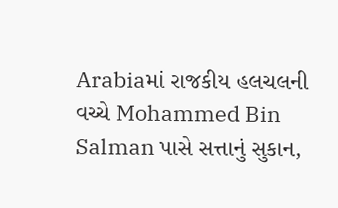Arabiaમાં રાજકીય હલચલની વચ્ચે Mohammed Bin Salman પાસે સત્તાનું સુકાન,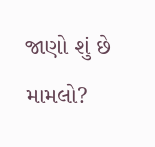જાણો શું છે મામલો?